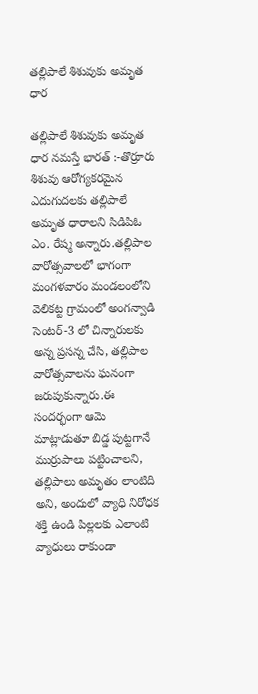తల్లిపాలే శిశువుకు అమృత ధార

తల్లిపాలే శిశువుకు అమృత ధార నమస్తే భారత్ :-తొర్రూరు శిశువు ఆరోగ్యకరమైన ఎదుగుదలకు తల్లిపాలే అమృత ధారాలని సిడిపిఓ ఎం. రేష్మ అన్నారు.తల్లిపాల వారోత్సవాలలో భాగంగా మంగళవారం మండలంలోని వెలికట్ట గ్రామంలో అంగన్వాడి సెంటర్-3 లో చిన్నారులకు అన్న ప్రసన్న చేసి, తల్లిపాల వారోత్సవాలను ఘనంగా జరుపుకున్నారు.ఈ సందర్భంగా ఆమె మాట్లాడుతూ బిడ్డ పుట్టగానే ముర్రుపాలు పట్టించాలని, తల్లిపాలు అమృతం లాంటిది అని, అందులో వ్యాధి నిరోధక శక్తి ఉండి పిల్లలకు ఎలాంటి వ్యాధులు రాకుండా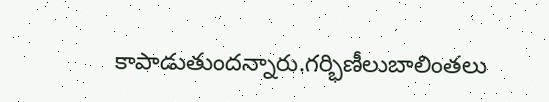కాపాడుతుందన్నారు.గర్భిణీలుబాలింతలు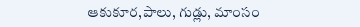ఆకుకూర,పాలు, గుడ్లు, మాంసం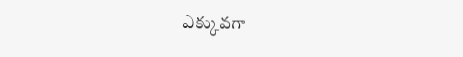ఎక్కువగా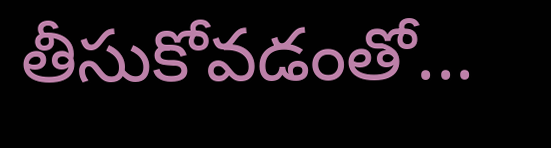తీసుకోవడంతో...